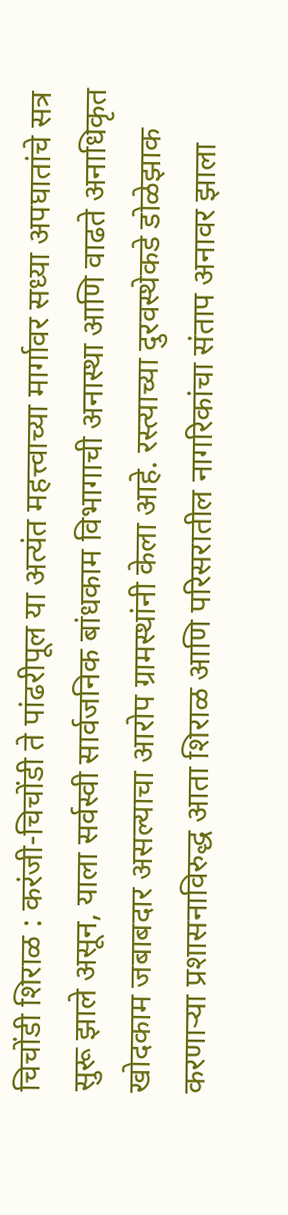चिचोंडी शिराळ : करंजी-चिचोंडी ते पांढरीपूल या अत्यंत महत्त्वाच्या मार्गावर सध्या अपघातांचे सत्र सुरू झाले असून, याला सर्वस्वी सार्वजनिक बांधकाम विभागाची अनास्था आणि वाढते अनाधिकृत खोदकाम जबाबदार असल्याचा आरोप ग्रामस्थांनी केला आहे. रस्त्याच्या दुरवस्थेकडे डोळेझाक करणाऱ्या प्रशासनाविरुद्ध आता शिराळ आणि परिसरातील नागरिकांचा संताप अनावर झाला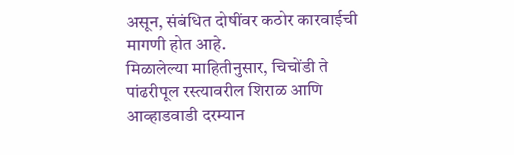असून, संबंधित दोषींवर कठोर कारवाईची मागणी होत आहे.
मिळालेल्या माहितीनुसार, चिचोंडी ते पांढरीपूल रस्त्यावरील शिराळ आणि आव्हाडवाडी दरम्यान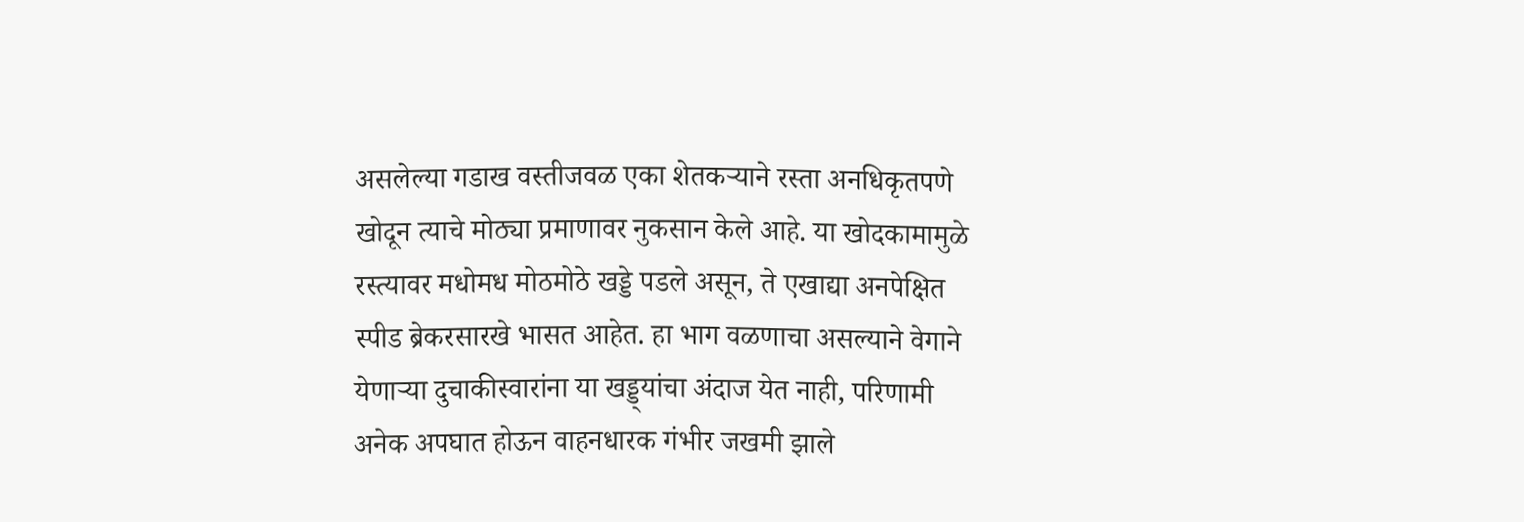असलेल्या गडाख वस्तीजवळ एका शेतकऱ्याने रस्ता अनधिकृतपणे खोदून त्याचे मोठ्या प्रमाणावर नुकसान केले आहे. या खोदकामामुळे रस्त्यावर मधोमध मोठमोठे खड्डे पडले असून, ते एखाद्या अनपेक्षित स्पीड ब्रेकरसारखे भासत आहेत. हा भाग वळणाचा असल्याने वेगाने येणाऱ्या दुचाकीस्वारांना या खड्ड्यांचा अंदाज येत नाही, परिणामी अनेक अपघात होऊन वाहनधारक गंभीर जखमी झाले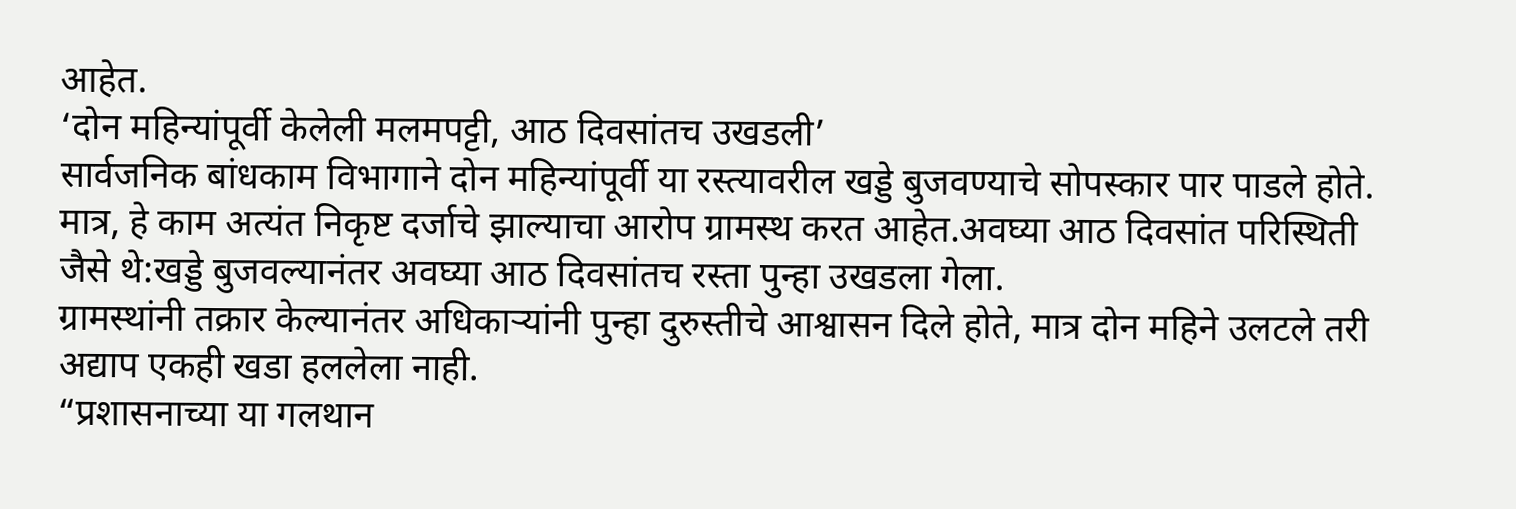आहेत.
‘दोन महिन्यांपूर्वी केलेली मलमपट्टी, आठ दिवसांतच उखडली’
सार्वजनिक बांधकाम विभागाने दोन महिन्यांपूर्वी या रस्त्यावरील खड्डे बुजवण्याचे सोपस्कार पार पाडले होते. मात्र, हे काम अत्यंत निकृष्ट दर्जाचे झाल्याचा आरोप ग्रामस्थ करत आहेत.अवघ्या आठ दिवसांत परिस्थिती जैसे थे:खड्डे बुजवल्यानंतर अवघ्या आठ दिवसांतच रस्ता पुन्हा उखडला गेला.
ग्रामस्थांनी तक्रार केल्यानंतर अधिकाऱ्यांनी पुन्हा दुरुस्तीचे आश्वासन दिले होते, मात्र दोन महिने उलटले तरी अद्याप एकही खडा हललेला नाही.
“प्रशासनाच्या या गलथान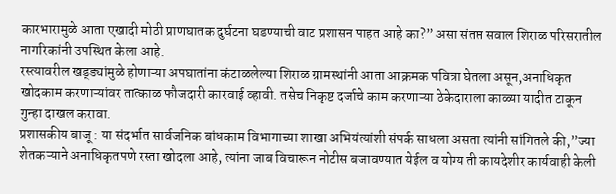कारभारामुळे आता एखादी मोठी प्राणघातक दुर्घटना घडण्याची वाट प्रशासन पाहत आहे का?” असा संतप्त सवाल शिराळ परिसरातील नागरिकांनी उपस्थित केला आहे.
रस्त्यावरील खड्ड्यांमुळे होणाऱ्या अपघातांना कंटाळलेल्या शिराळ ग्रामस्थांनी आता आक्रमक पवित्रा घेतला असून,अनाधिकृत खोदकाम करणाऱ्यांवर तात्काळ फौजदारी कारवाई व्हावी. तसेच निकृष्ट दर्जाचे काम करणाऱ्या ठेकेदाराला काळ्या यादीत टाकून गुन्हा दाखल करावा.
प्रशासकीय बाजू : या संदर्भात सार्वजनिक बांधकाम विभागाच्या शाखा अभियंत्यांशी संपर्क साधला असता त्यांनी सांगितले की,”ज्या शेतकऱ्याने अनाधिकृतपणे रस्ता खोदला आहे, त्यांना जाब विचारून नोटीस बजावण्यात येईल व योग्य ती कायदेशीर कार्यवाही केली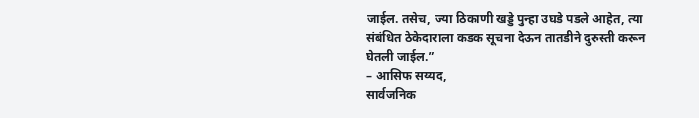जाईल. तसेच, ज्या ठिकाणी खड्डे पुन्हा उघडे पडले आहेत, त्या संबंधित ठेकेदाराला कडक सूचना देऊन तातडीने दुरुस्ती करून घेतली जाईल.”
– आसिफ सय्यद,
सार्वजनिक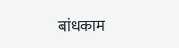बांधकाम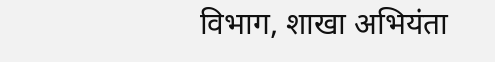विभाग, शाखा अभियंता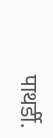पाथर्डी.